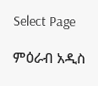Select Page

ምዕራብ አዲስ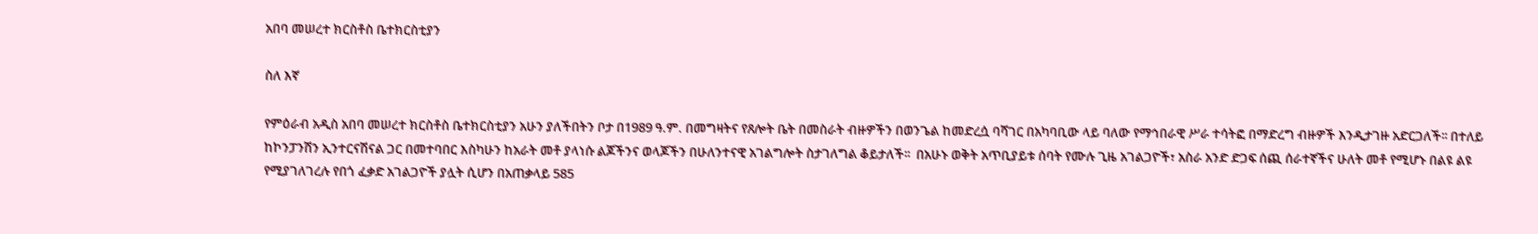አበባ መሠረተ ክርስቶስ ቤተክርስቲያን

ስለ እኛ

የምዕራብ አዲስ አበባ መሠረተ ክርስቶስ ቤተክርስቲያን አሁን ያለችበትን ቦታ በ1989 ዓ.ም. በመግዛትና የጸሎት ቤት በመስራት ብዙዎችን በወንጌል ከመድረሷ ባሻገር በአካባቢው ላይ ባለው የማኅበራዊ ሥራ ተሳትፎ በማድረግ ብዙዎች እንዲታገዙ አድርጋለች፡፡ በተለይ ከኮንፓንሽን ኢንተርናሽናል ጋር በመተባበር እስካሁን ከአራት መቶ ያላነሱ ልጆችንና ወላጆችን በሁለንተናዊ አገልግሎት ስታገለግል ቆይታለች፡፡  በአሁኑ ወቅት አጥቢያይቱ ሰባት የሙሉ ጊዜ አገልጋዮች፣ አስራ አንድ ድጋፍ ሰጪ ሰራተኛችና ሁለት መቶ የሚሆኑ በልዩ ልዩ የሚያገለገረሉ የበጎ ፈቃድ አገልጋዮች ያሏት ሲሆን በአጠቃላይ 585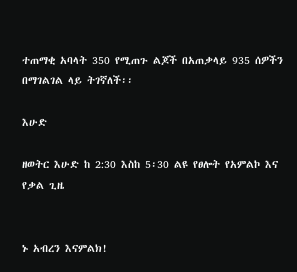ተጠማቂ አባላት 350 የሚጠጉ ልጆች በአጠቃላይ 935 ሰዎችን በማገልገል ላይ ትገኛለች፡፡

እሁድ

ዘወትር እሁድ ከ 2:30 እስከ 5፡30 ልዩ የፀሎት የአምልኮ እና የቃል ጊዜ


ኑ አብረን እናምልክ!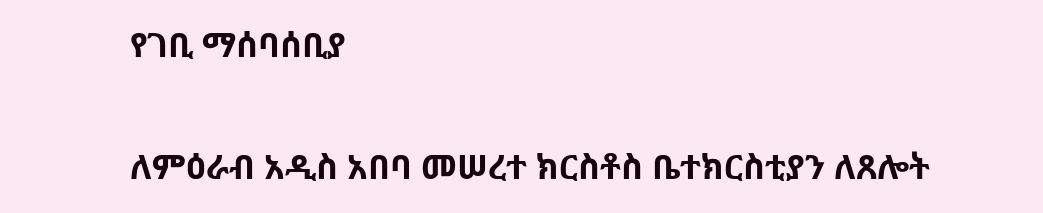የገቢ ማሰባሰቢያ

ለምዕራብ አዲስ አበባ መሠረተ ክርስቶስ ቤተክርስቲያን ለጸሎት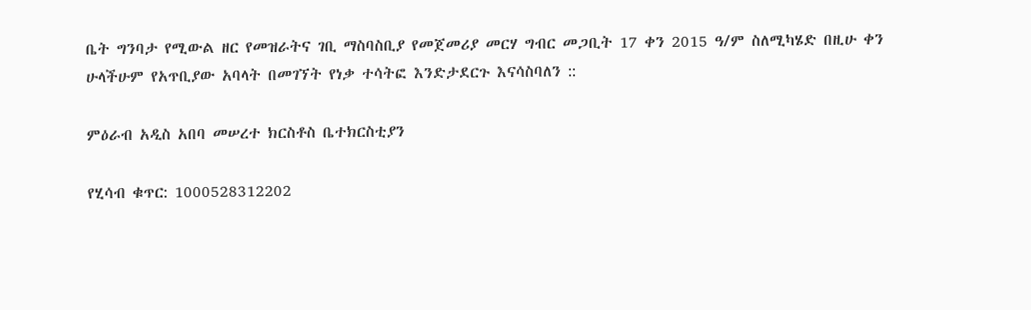ቤት ግንባታ የሚውል ዘር የመዝራትና ገቢ ማስባስቢያ የመጀመሪያ መርሃ ግብር መጋቢት 17 ቀን 2015 ዓ/ም ስለሚካሄድ በዚሁ ቀን ሁላችሁም የአጥቢያው አባላት በመገኘት የነቃ ተሳትፎ እንድታደርጉ እናሳስባለን ::

ምዕራብ አዲስ አበባ መሠረተ ክርስቶስ ቤተክርስቲያን

የሂሳብ ቁጥር: 1000528312202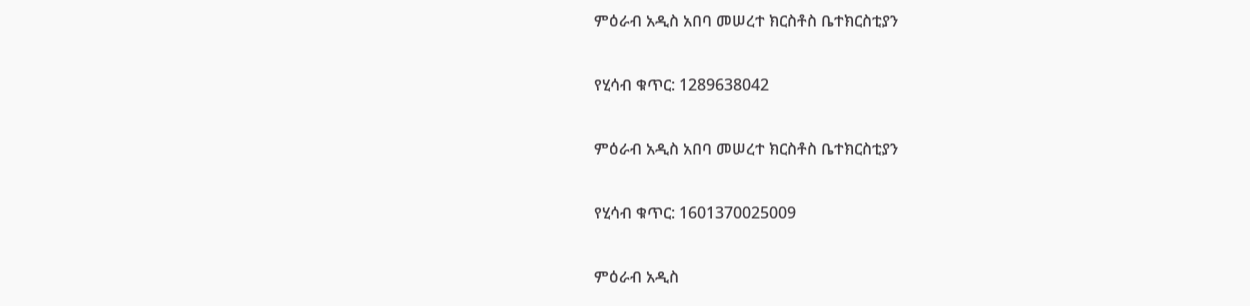ምዕራብ አዲስ አበባ መሠረተ ክርስቶስ ቤተክርስቲያን

የሂሳብ ቁጥር: 1289638042

ምዕራብ አዲስ አበባ መሠረተ ክርስቶስ ቤተክርስቲያን

የሂሳብ ቁጥር: 1601370025009

ምዕራብ አዲስ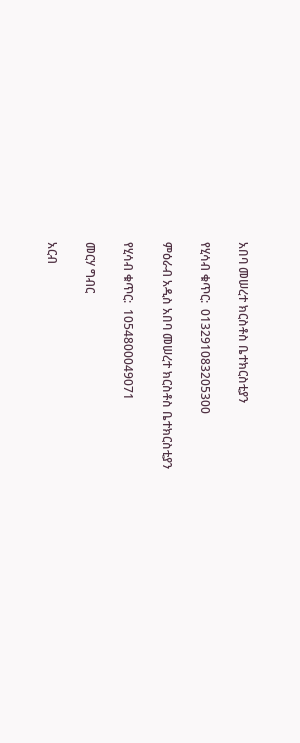አበባ መሠረተ ክርስቶስ ቤተክርስቲያን

የሂሳብ ቁጥር:  013291083205300

ምዕራብ አዲስ አበባ መሠረተ ክርስቶስ ቤተክርስቲያን

የሂሳብ ቁጥር:  1054800049071

መርሃ ግብር

አርብ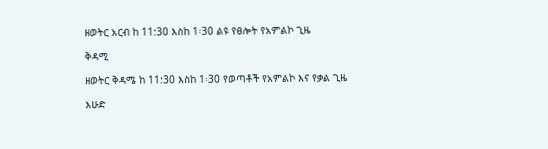ዘወትር አርብ ከ 11:30 እስከ 1፡30 ልዩ የፀሎት የአምልኮ ጊዜ

ቅዳሚ

ዘወትር ቅዳሜ ከ 11:30 እስከ 1፡30 የወጣቶች የአምልኮ እና የቃል ጊዜ

እሁድ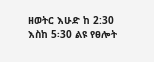ዘወትር እሁድ ከ 2:30 እስከ 5፡30 ልዩ የፀሎት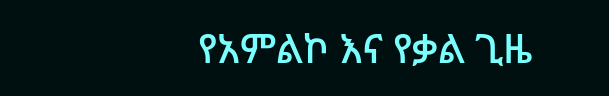የአምልኮ እና የቃል ጊዜ